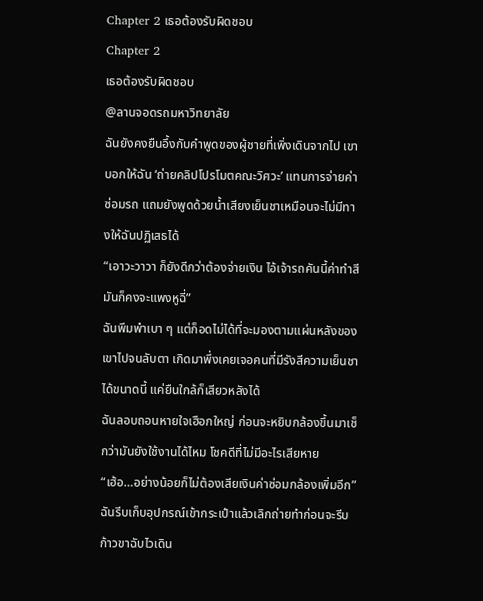Chapter 2 เธอต้องรับผิดชอบ
Chapter 2
เธอต้องรับผิดชอบ
@ลานจอดรถมหาวิทยาลัย
ฉันยังคงยืนอึ้งกับคำพูดของผู้ชายที่เพิ่งเดินจากไป เขาบอกให้ฉัน ‘ถ่ายคลิปโปรโมตคณะวิศวะ’ แทนการจ่ายค่าซ่อมรถ แถมยังพูดด้วยน้ำเสียงเย็นชาเหมือนจะไม่มีทางให้ฉันปฏิเสธได้
“เอาวะวาวา ก็ยังดีกว่าต้องจ่ายเงิน ไอ้เจ้ารถคันนี้ค่าทำสีมันก็คงจะแพงหูฉี่”
ฉันพึมพำเบา ๆ แต่ก็อดไม่ได้ที่จะมองตามแผ่นหลังของเขาไปจนลับตา เกิดมาพึ่งเคยเจอคนที่มีรังสีความเย็นชาได้ขนาดนี้ แค่ยืนใกล้ก็เสียวหลังได้
ฉันลอบถอนหายใจเฮือกใหญ่ ก่อนจะหยิบกล้องขึ้นมาเช็กว่ามันยังใช้งานได้ไหม โชคดีที่ไม่มีอะไรเสียหาย
“เฮ้อ…อย่างน้อยก็ไม่ต้องเสียเงินค่าซ่อมกล้องเพิ่มอีก”
ฉันรีบเก็บอุปกรณ์เข้ากระเป๋าแล้วเลิกถ่ายทำก่อนจะรีบก้าวขาฉับไวเดิน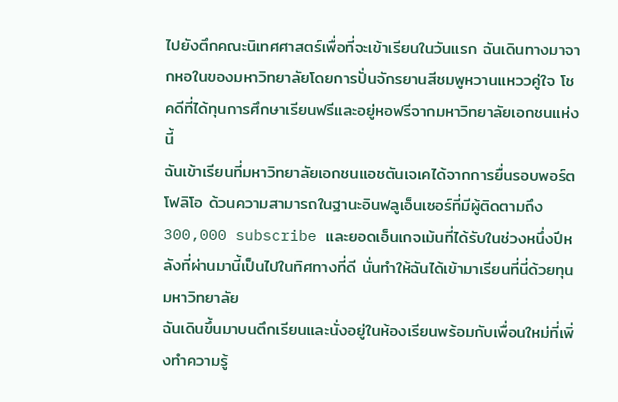ไปยังตึกคณะนิเทศศาสตร์เพื่อที่จะเข้าเรียนในวันแรก ฉันเดินทางมาจากหอในของมหาวิทยาลัยโดยการปั่นจักรยานสีชมพูหวานแหววคู่ใจ โชคดีที่ได้ทุนการศึกษาเรียนฟรีและอยู่หอฟรีจากมหาวิทยาลัยเอกชนแห่งนี้
ฉันเข้าเรียนที่มหาวิทยาลัยเอกชนแอชตันเจเคได้จากการยื่นรอบพอร์ตโฟลิโอ ด้วนความสามารถในฐานะอินฟลูเอ็นเซอร์ที่มีผู้ติดตามถึง 300,000 subscribe และยอดเอ็นเกจเม้นที่ได้รับในช่วงหนึ่งปีหลังที่ผ่านมานี้เป็นไปในทิศทางที่ดี นั่นทำให้ฉันได้เข้ามาเรียนที่นี่ด้วยทุนมหาวิทยาลัย
ฉันเดินขึ้นมาบนตึกเรียนและนั่งอยู่ในห้องเรียนพร้อมกับเพื่อนใหม่ที่เพิ่งทำความรู้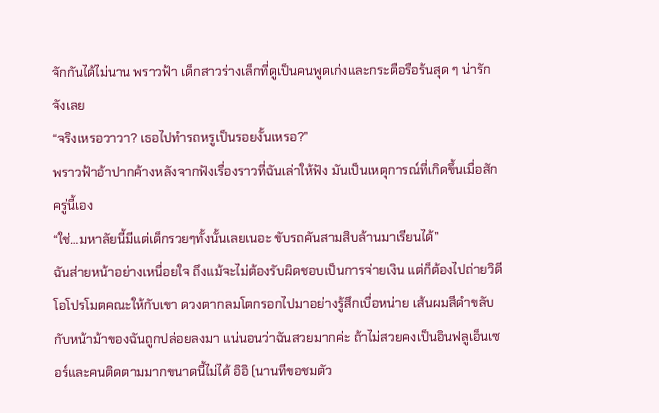จักกันได้ไม่นาน พราวฟ้า เด็กสาวร่างเล็กที่ดูเป็นคนพูดเก่งและกระตือรือร้นสุด ๆ น่ารักจังเลย
“จริงเหรอวาวา? เธอไปทำรถหรูเป็นรอยงั้นเหรอ?”
พราวฟ้าอ้าปากค้างหลังจากฟังเรื่องราวที่ฉันเล่าให้ฟัง มันเป็นเหตุการณ์ที่เกิดขึ้นเมื่อสักครู่นี้เอง
“ใช่…มหาลัยนี้มีแต่เด็กรวยๆทั้งนั้นเลยเนอะ ขับรถคันสามสิบล้านมาเรียนได้”
ฉันส่ายหน้าอย่างเหนื่อยใจ ถึงแม้จะไม่ต้องรับผิดชอบเป็นการจ่ายเงิน แต่ก็ต้องไปถ่ายวิดีโอโปรโมตคณะให้กับเขา ดวงตากลมโตกรอกไปมาอย่างรู้สึกเบื่อหน่าย เส้นผมสีดำขลับกับหน้าม้าของฉันถูกปล่อยลงมา แน่นอนว่าฉันสวยมากค่ะ ถ้าไม่สวยคงเป็นอินฟลูเอ็นเซอร์และคนติดตามมากขนาดนี้ไม่ได้ อิอิ (นานทีขอชมตัว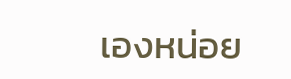เองหน่อย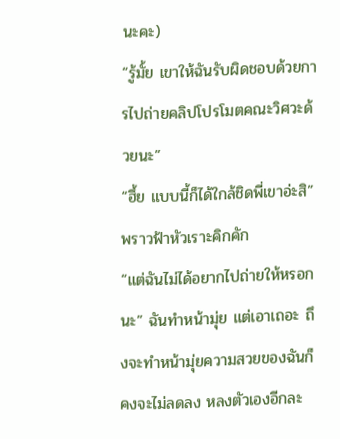นะคะ)
“รู้มั้ย เขาให้ฉันรับผิดชอบด้วยการไปถ่ายคลิปโปรโมตคณะวิศวะด้วยนะ”
“ฮึ้ย แบบนี้ก็ได้ใกล้ชิดพี่เขาอ่ะสิ” พราวฟ้าหัวเราะคิกคัก
“แต่ฉันไม่ได้อยากไปถ่ายให้หรอกนะ” ฉันทำหน้ามุ่ย แต่เอาเถอะ ถึงจะทำหน้ามุ่ยความสวยของฉันก็คงจะไม่ลดลง หลงตัวเองอีกละ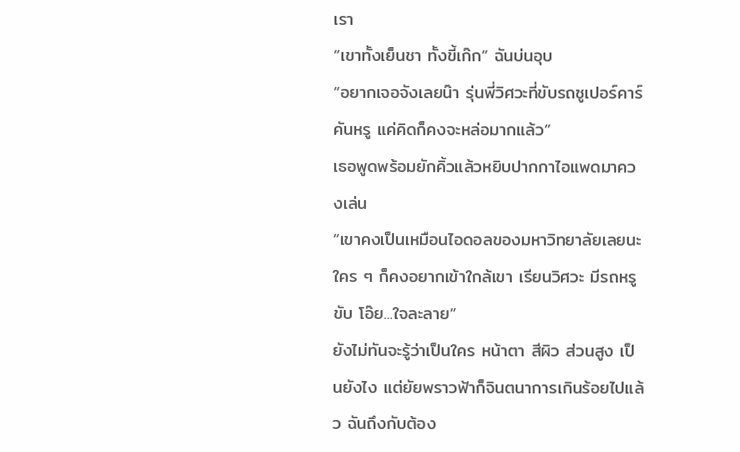เรา
“เขาทั้งเย็นชา ทั้งขี้เก๊ก” ฉันบ่นอุบ
“อยากเจอจังเลยน๊า รุ่นพี่วิศวะที่ขับรถซูเปอร์คาร์คันหรู แค่คิดก็คงจะหล่อมากแล้ว”
เธอพูดพร้อมยักคิ้วแล้วหยิบปากกาไอแพดมาควงเล่น
“เขาคงเป็นเหมือนไอดอลของมหาวิทยาลัยเลยนะ ใคร ๆ ก็คงอยากเข้าใกล้เขา เรียนวิศวะ มีรถหรูขับ โอ๊ย...ใจละลาย”
ยังไม่ทันจะรู้ว่าเป็นใคร หน้าตา สีผิว ส่วนสูง เป็นยังไง แต่ยัยพราวฟ้าก็จินตนาการเกินร้อยไปแล้ว ฉันถึงกับต้อง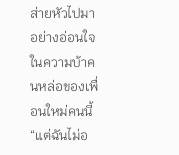ส่ายหัวไปมาอย่างอ่อนใจในความบ้าคนหล่อของเพื่อนใหม่คนนี้
“แต่ฉันไม่อ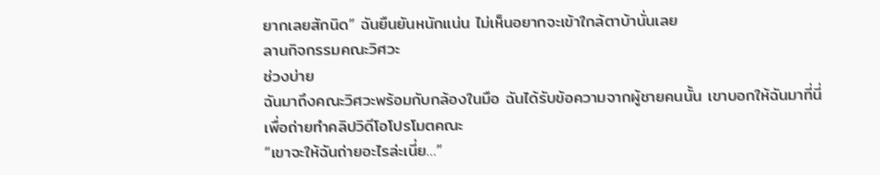ยากเลยสักนิด” ฉันยืนยันหนักแน่น ไม่เห็นอยากจะเข้าใกล้ตาบ้านั่นเลย
ลานกิจกรรมคณะวิศวะ
ช่วงบ่าย
ฉันมาถึงคณะวิศวะพร้อมกับกล้องในมือ ฉันได้รับข้อความจากผู้ชายคนนั้น เขาบอกให้ฉันมาที่นี่เพื่อถ่ายทำคลิปวิดีโอโปรโมตคณะ
“เขาจะให้ฉันถ่ายอะไรล่ะเนี่ย…”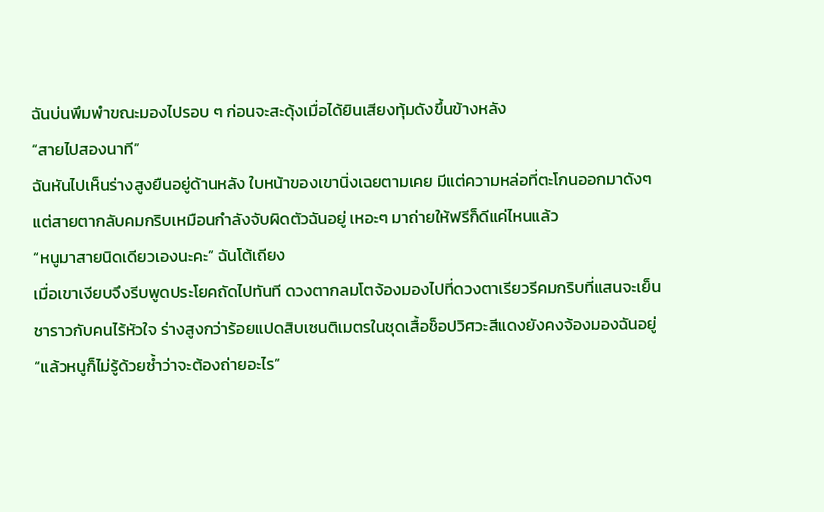ฉันบ่นพึมพำขณะมองไปรอบ ๆ ก่อนจะสะดุ้งเมื่อได้ยินเสียงทุ้มดังขึ้นข้างหลัง
“สายไปสองนาที”
ฉันหันไปเห็นร่างสูงยืนอยู่ด้านหลัง ใบหน้าของเขานิ่งเฉยตามเคย มีแต่ความหล่อที่ตะโกนออกมาดังๆ แต่สายตากลับคมกริบเหมือนกำลังจับผิดตัวฉันอยู่ เหอะๆ มาถ่ายให้ฟรีก็ดีแค่ไหนแล้ว
“หนูมาสายนิดเดียวเองนะคะ” ฉันโต้เถียง
เมื่อเขาเงียบจึงรีบพูดประโยคถัดไปทันที ดวงตากลมโตจ้องมองไปที่ดวงตาเรียวรีคมกริบที่แสนจะเย็นชาราวกับคนไร้หัวใจ ร่างสูงกว่าร้อยแปดสิบเซนติเมตรในชุดเสื้อช็อปวิศวะสีแดงยังคงจ้องมองฉันอยู่
“แล้วหนูก็ไม่รู้ด้วยซ้ำว่าจะต้องถ่ายอะไร”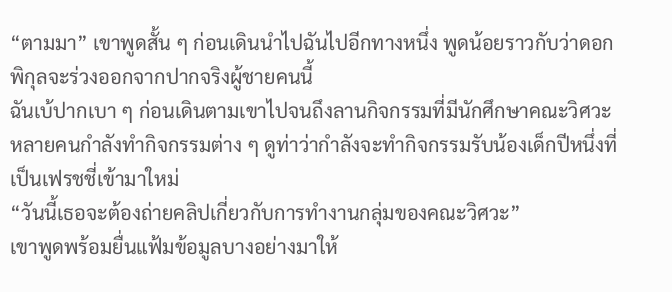“ตามมา” เขาพูดสั้น ๆ ก่อนเดินนำไปฉันไปอีกทางหนึ่ง พูดน้อยราวกับว่าดอกพิกุลจะร่วงออกจากปากจริงผู้ชายคนนี้
ฉันเบ้ปากเบา ๆ ก่อนเดินตามเขาไปจนถึงลานกิจกรรมที่มีนักศึกษาคณะวิศวะหลายคนกำลังทำกิจกรรมต่าง ๆ ดูท่าว่ากำลังจะทำกิจกรรมรับน้องเด็กปีหนึ่งที่เป็นเฟรชชี่เข้ามาใหม่
“วันนี้เธอจะต้องถ่ายคลิปเกี่ยวกับการทำงานกลุ่มของคณะวิศวะ”
เขาพูดพร้อมยื่นแฟ้มข้อมูลบางอย่างมาให้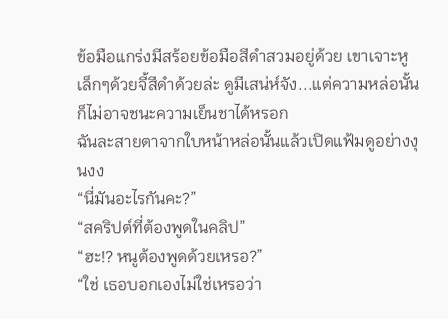ข้อมือแกร่งมีสร้อยข้อมือสีดำสวมอยู่ด้วย เขาเจาะหูเล็กๆด้วยจี้สีดำด้วยล่ะ ดูมีเสน่ห์จัง...แต่ความหล่อนั้นก็ไม่อาจชนะความเย็นชาได้หรอก
ฉันละสายตาจากใบหน้าหล่อนั้นแล้วเปิดแฟ้มดูอย่างงุนงง
“นี่มันอะไรกันคะ?”
“สคริปต์ที่ต้องพูดในคลิป”
“ฮะ!? หนูต้องพูดด้วยเหรอ?”
“ใช่ เธอบอกเองไม่ใช่เหรอว่า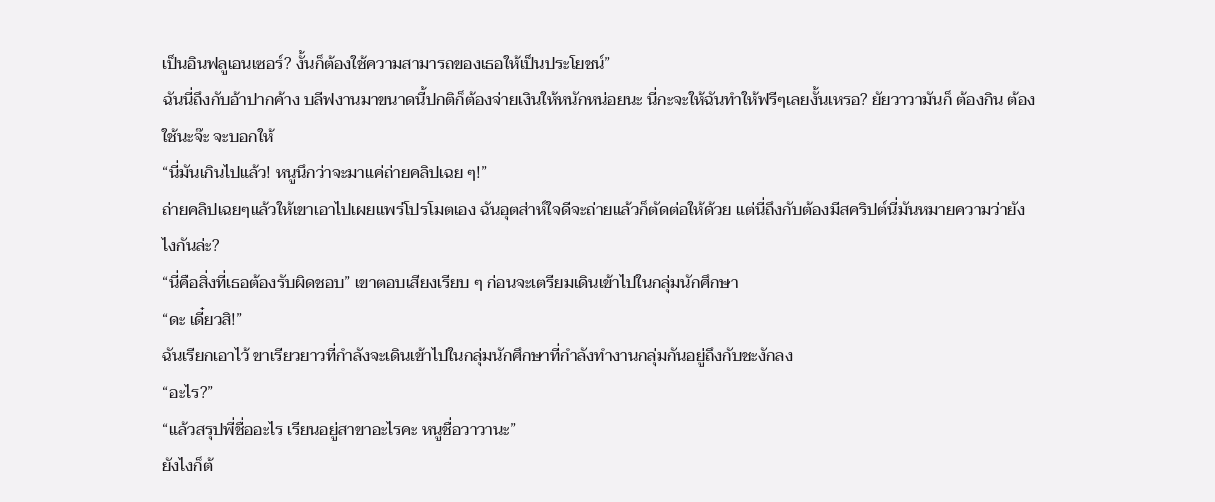เป็นอินฟลูเอนเซอร์? งั้นก็ต้องใช้ความสามารถของเธอให้เป็นประโยชน์”
ฉันนี่ถึงกับอ้าปากค้าง บลีฟงานมาขนาดนี้ปกติก็ต้องจ่ายเงินให้หนักหน่อยนะ นี่กะจะให้ฉันทำให้ฟรีๆเลยงั้นเหรอ? ยัยวาวามันก็ ต้องกิน ต้องใช้นะจ๊ะ จะบอกให้
“นี่มันเกินไปแล้ว! หนูนึกว่าจะมาแค่ถ่ายคลิปเฉย ๆ!”
ถ่ายคลิปเฉยๆแล้วให้เขาเอาไปเผยแพร่โปรโมตเอง ฉันอุตส่าห์ใจดีจะถ่ายแล้วก็ตัดต่อให้ด้วย แต่นี่ถึงกับต้องมีสคริปต์นี่มันหมายความว่ายังไงกันล่ะ?
“นี่คือสิ่งที่เธอต้องรับผิดชอบ” เขาตอบเสียงเรียบ ๆ ก่อนจะเตรียมเดินเข้าไปในกลุ่มนักศึกษา
“ดะ เดี๋ยวสิ!”
ฉันเรียกเอาไว้ ขาเรียวยาวที่กำลังจะเดินเข้าไปในกลุ่มนักศึกษาที่กำลังทำงานกลุ่มกันอยู่ถึงกับชะงักลง
“อะไร?”
“แล้วสรุปพี่ชื่ออะไร เรียนอยู่สาขาอะไรคะ หนูชื่อวาวานะ”
ยังไงก็ต้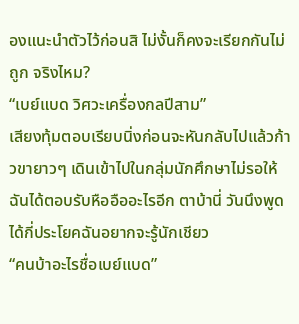องแนะนำตัวไว้ก่อนสิ ไม่งั้นก็คงจะเรียกกันไม่ถูก จริงไหม?
“เบย์แบด วิศวะเครื่องกลปีสาม”
เสียงทุ้มตอบเรียบนิ่งก่อนจะหันกลับไปแล้วก้าวขายาวๆ เดินเข้าไปในกลุ่มนักศึกษาไม่รอให้ฉันได้ตอบรับหืออืออะไรอีก ตาบ้านี่ วันนึงพูดได้กี่ประโยคฉันอยากจะรู้นักเชียว
“คนบ้าอะไรชื่อเบย์แบด”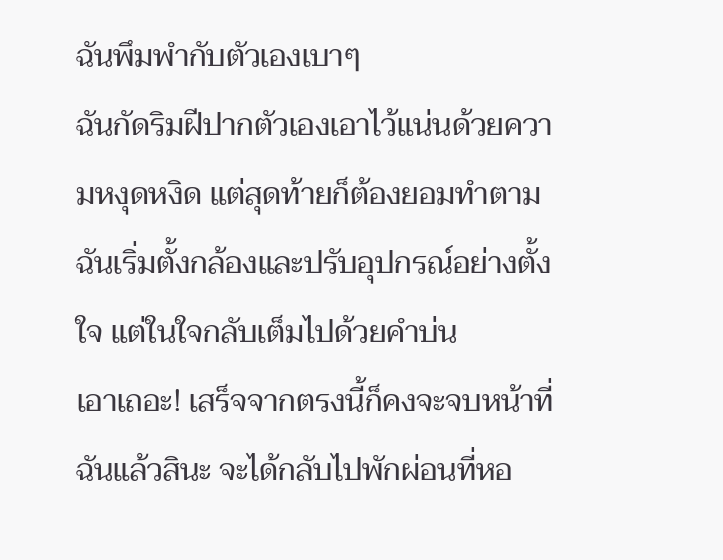ฉันพึมพำกับตัวเองเบาๆ
ฉันกัดริมฝีปากตัวเองเอาไว้แน่นด้วยความหงุดหงิด แต่สุดท้ายก็ต้องยอมทำตาม ฉันเริ่มตั้งกล้องและปรับอุปกรณ์อย่างตั้งใจ แต่ในใจกลับเต็มไปด้วยคำบ่น
เอาเถอะ! เสร็จจากตรงนี้ก็คงจะจบหน้าที่ฉันแล้วสินะ จะได้กลับไปพักผ่อนที่หอ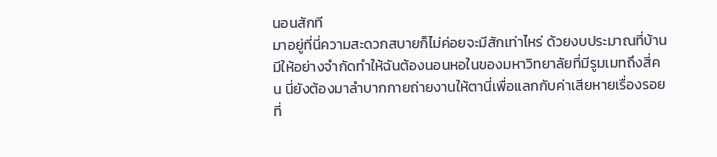นอนสักที
มาอยู่ที่นี่ความสะดวกสบายก็ไม่ค่อยจะมีสักเท่าไหร่ ด้วยงบประมาณที่บ้านมีให้อย่างจำกัดทำให้ฉันต้องนอนหอในของมหาวิทยาลัยที่มีรูมเมทถึงสี่คน นี่ยังต้องมาลำบากกายถ่ายงานให้ตานี่เพื่อแลกกับค่าเสียหายเรื่องรอยที่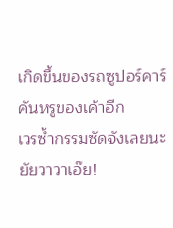เกิดขึ้นของรถซูปอร์คาร์คันหรูของเค้าอีก
เวรซ้ำกรรมซัดจังเลยนะยัยวาวาเอ๊ย!